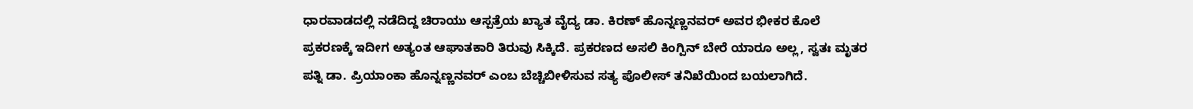ಧಾರವಾಡದಲ್ಲಿ ನಡೆದಿದ್ದ ಚಿರಾಯು ಆಸ್ಪತ್ರೆಯ ಖ್ಯಾತ ವೈದ್ಯ ಡಾ. ಕಿರಣ್ ಹೊನ್ನಣ್ಣನವರ್ ಅವರ ಭೀಕರ ಕೊಲೆ ಪ್ರಕರಣಕ್ಕೆ ಇದೀಗ ಅತ್ಯಂತ ಆಘಾತಕಾರಿ ತಿರುವು ಸಿಕ್ಕಿದೆ. ಪ್ರಕರಣದ ಅಸಲಿ ಕಿಂಗ್ಪಿನ್ ಬೇರೆ ಯಾರೂ ಅಲ್ಲ, ಸ್ವತಃ ಮೃತರ ಪತ್ನಿ ಡಾ. ಪ್ರಿಯಾಂಕಾ ಹೊನ್ನಣ್ಣನವರ್ ಎಂಬ ಬೆಚ್ಚಿಬೀಳಿಸುವ ಸತ್ಯ ಪೊಲೀಸ್ ತನಿಖೆಯಿಂದ ಬಯಲಾಗಿದೆ.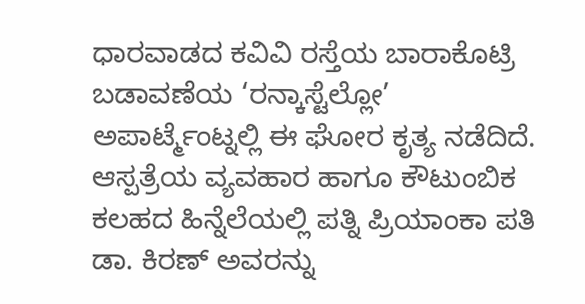ಧಾರವಾಡದ ಕವಿವಿ ರಸ್ತೆಯ ಬಾರಾಕೊಟ್ರಿ ಬಡಾವಣೆಯ ‘ರನ್ಕಾಸ್ಟೆಲ್ಲೋ’ ಅಪಾರ್ಟ್ಮೆಂಟ್ನಲ್ಲಿ ಈ ಘೋರ ಕೃತ್ಯ ನಡೆದಿದೆ. ಆಸ್ಪತ್ರೆಯ ವ್ಯವಹಾರ ಹಾಗೂ ಕೌಟುಂಬಿಕ ಕಲಹದ ಹಿನ್ನೆಲೆಯಲ್ಲಿ ಪತ್ನಿ ಪ್ರಿಯಾಂಕಾ ಪತಿ ಡಾ. ಕಿರಣ್ ಅವರನ್ನು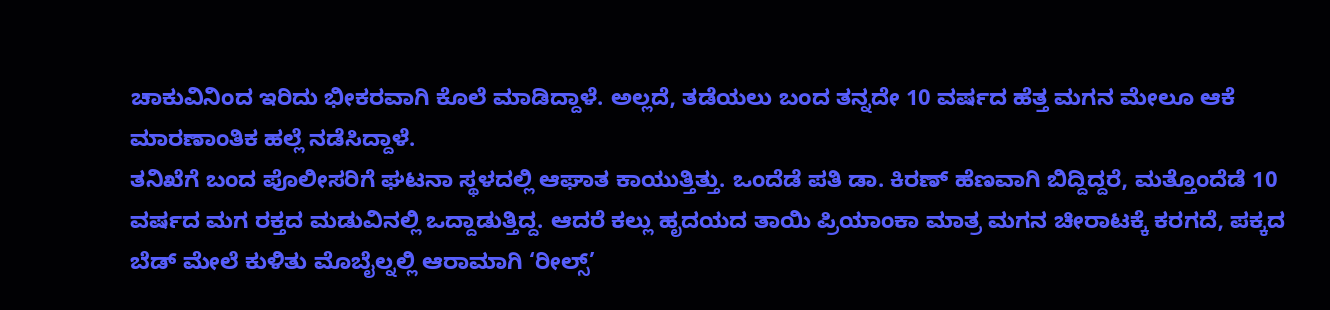ಚಾಕುವಿನಿಂದ ಇರಿದು ಭೀಕರವಾಗಿ ಕೊಲೆ ಮಾಡಿದ್ದಾಳೆ. ಅಲ್ಲದೆ, ತಡೆಯಲು ಬಂದ ತನ್ನದೇ 10 ವರ್ಷದ ಹೆತ್ತ ಮಗನ ಮೇಲೂ ಆಕೆ ಮಾರಣಾಂತಿಕ ಹಲ್ಲೆ ನಡೆಸಿದ್ದಾಳೆ.
ತನಿಖೆಗೆ ಬಂದ ಪೊಲೀಸರಿಗೆ ಘಟನಾ ಸ್ಥಳದಲ್ಲಿ ಆಘಾತ ಕಾಯುತ್ತಿತ್ತು. ಒಂದೆಡೆ ಪತಿ ಡಾ. ಕಿರಣ್ ಹೆಣವಾಗಿ ಬಿದ್ದಿದ್ದರೆ, ಮತ್ತೊಂದೆಡೆ 10 ವರ್ಷದ ಮಗ ರಕ್ತದ ಮಡುವಿನಲ್ಲಿ ಒದ್ದಾಡುತ್ತಿದ್ದ. ಆದರೆ ಕಲ್ಲು ಹೃದಯದ ತಾಯಿ ಪ್ರಿಯಾಂಕಾ ಮಾತ್ರ ಮಗನ ಚೀರಾಟಕ್ಕೆ ಕರಗದೆ, ಪಕ್ಕದ ಬೆಡ್ ಮೇಲೆ ಕುಳಿತು ಮೊಬೈಲ್ನಲ್ಲಿ ಆರಾಮಾಗಿ ‘ರೀಲ್ಸ್’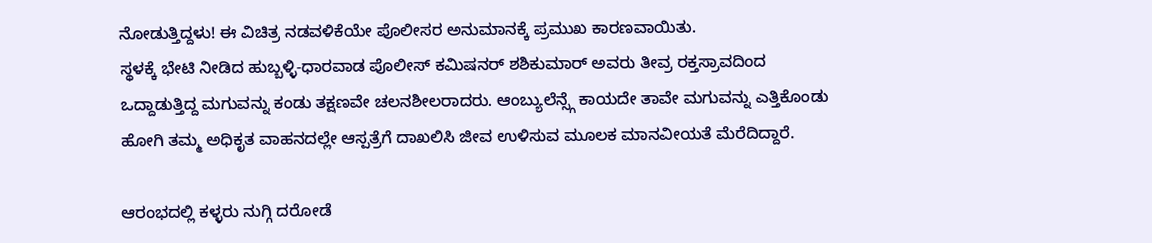ನೋಡುತ್ತಿದ್ದಳು! ಈ ವಿಚಿತ್ರ ನಡವಳಿಕೆಯೇ ಪೊಲೀಸರ ಅನುಮಾನಕ್ಕೆ ಪ್ರಮುಖ ಕಾರಣವಾಯಿತು.
ಸ್ಥಳಕ್ಕೆ ಭೇಟಿ ನೀಡಿದ ಹುಬ್ಬಳ್ಳಿ-ಧಾರವಾಡ ಪೊಲೀಸ್ ಕಮಿಷನರ್ ಶಶಿಕುಮಾರ್ ಅವರು ತೀವ್ರ ರಕ್ತಸ್ರಾವದಿಂದ ಒದ್ದಾಡುತ್ತಿದ್ದ ಮಗುವನ್ನು ಕಂಡು ತಕ್ಷಣವೇ ಚಲನಶೀಲರಾದರು. ಆಂಬ್ಯುಲೆನ್ಸ್ಗೆ ಕಾಯದೇ ತಾವೇ ಮಗುವನ್ನು ಎತ್ತಿಕೊಂಡು ಹೋಗಿ ತಮ್ಮ ಅಧಿಕೃತ ವಾಹನದಲ್ಲೇ ಆಸ್ಪತ್ರೆಗೆ ದಾಖಲಿಸಿ ಜೀವ ಉಳಿಸುವ ಮೂಲಕ ಮಾನವೀಯತೆ ಮೆರೆದಿದ್ದಾರೆ.

ಆರಂಭದಲ್ಲಿ ಕಳ್ಳರು ನುಗ್ಗಿ ದರೋಡೆ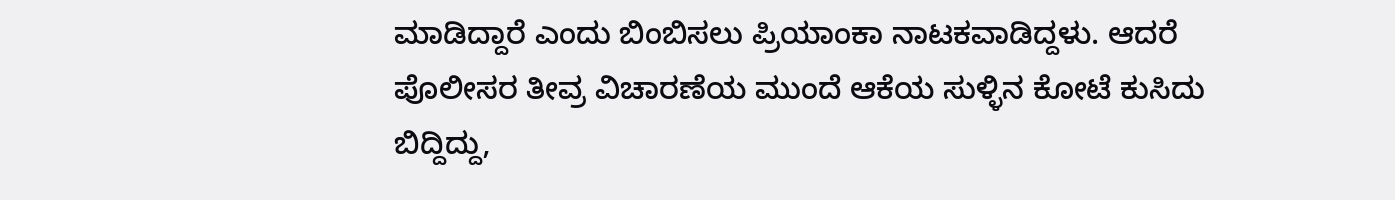ಮಾಡಿದ್ದಾರೆ ಎಂದು ಬಿಂಬಿಸಲು ಪ್ರಿಯಾಂಕಾ ನಾಟಕವಾಡಿದ್ದಳು. ಆದರೆ ಪೊಲೀಸರ ತೀವ್ರ ವಿಚಾರಣೆಯ ಮುಂದೆ ಆಕೆಯ ಸುಳ್ಳಿನ ಕೋಟೆ ಕುಸಿದು ಬಿದ್ದಿದ್ದು,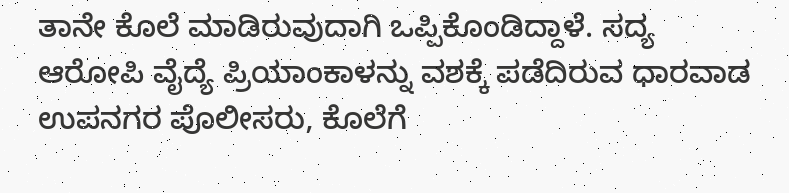ತಾನೇ ಕೊಲೆ ಮಾಡಿರುವುದಾಗಿ ಒಪ್ಪಿಕೊಂಡಿದ್ದಾಳೆ. ಸದ್ಯ ಆರೋಪಿ ವೈದ್ಯೆ ಪ್ರಿಯಾಂಕಾಳನ್ನು ವಶಕ್ಕೆ ಪಡೆದಿರುವ ಧಾರವಾಡ ಉಪನಗರ ಪೊಲೀಸರು, ಕೊಲೆಗೆ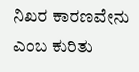ನಿಖರ ಕಾರಣವೇನು ಎಂಬ ಕುರಿತು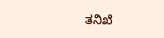ತನಿಖೆ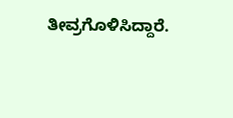ತೀವ್ರಗೊಳಿಸಿದ್ದಾರೆ.